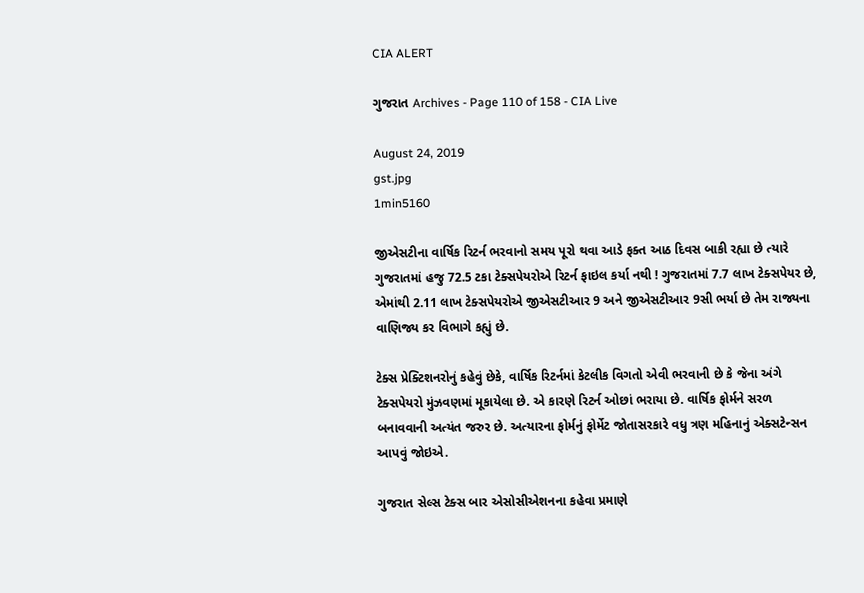CIA ALERT

ગુજરાત Archives - Page 110 of 158 - CIA Live

August 24, 2019
gst.jpg
1min5160

જીએસટીના વાર્ષિક રિટર્ન ભરવાનો સમય પૂરો થવા આડે ફક્ત આઠ દિવસ બાકી રહ્યા છે ત્યારે ગુજરાતમાં હજુ 72.5 ટકા ટેક્સપેયરોએ રિટર્ન ફાઇલ કર્યા નથી ! ગુજરાતમાં 7.7 લાખ ટેક્સપેયર છે, એમાંથી 2.11 લાખ ટેક્સપેયરોએ જીએસટીઆર 9 અને જીએસટીઆર 9સી ભર્યા છે તેમ રાજ્યના વાણિજ્ય કર વિભાગે કહ્યું છે.

ટેક્સ પ્રેક્ટિશનરોનું કહેવું છેકે, વાર્ષિક રિટર્નમાં કેટલીક વિગતો એવી ભરવાની છે કે જેના અંગે ટેક્સપેયરો મુંઝવણમાં મૂકાયેલા છે. એ કારણે રિટર્ન ઓછાં ભરાયા છે. વાર્ષિક ફોર્મને સરળ બનાવવાની અત્યંત જરુર છે. અત્યારના ફોર્મનું ફોર્મેટ જોતાસરકારે વધુ ત્રણ મહિનાનું એક્સટેન્સન આપવું જોઇએ.

ગુજરાત સેલ્સ ટેક્સ બાર એસોસીએશનના કહેવા પ્રમાણે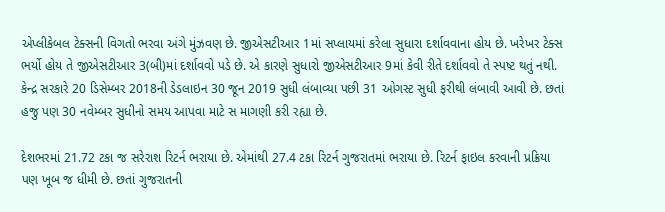એપ્લીકેબલ ટેક્સની વિગતો ભરવા અંગે મુંઝવણ છે. જીએસટીઆર 1માં સપ્લાયમાં કરેલા સુધારા દર્શાવવાના હોય છે. ખરેખર ટેક્સ ભર્યો હોય તે જીએસટીઆર 3(બી)માં દર્શાવવો પડે છે. એ કારણે સુધારો જીએસટીઆર 9માં કેવી રીતે દર્શાવવો તે સ્પષ્ટ થતું નથી. કેન્દ્ર સરકારે 20 ડિસેમ્બર 2018ની ડેડલાઇન 30 જૂન 2019 સુધી લંબાવ્યા પછી 31 ઓગસ્ટ સુધી ફરીથી લંબાવી આવી છે. છતાં હજુ પણ 30 નવેમ્બર સુધીનો સમય આપવા માટે સ માગણી કરી રહ્યા છે.

દેશભરમાં 21.72 ટકા જ સરેરાશ રિટર્ન ભરાયા છે. એમાંથી 27.4 ટકા રિટર્ન ગુજરાતમાં ભરાયા છે. રિટર્ન ફાઇલ કરવાની પ્રક્રિયા પણ ખૂબ જ ધીમી છે. છતાં ગુજરાતની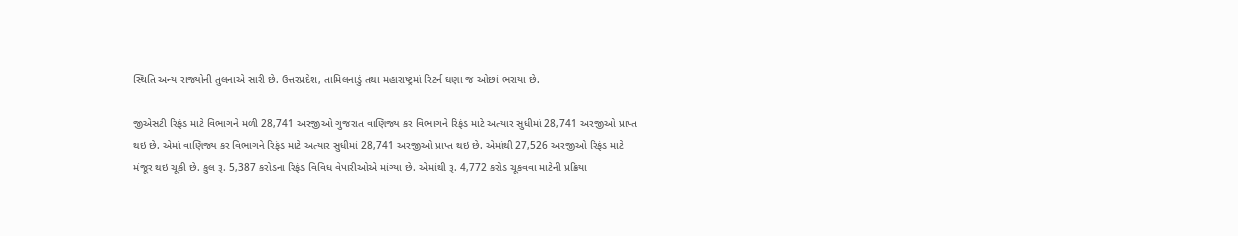સ્થિતિ અન્ય રાજ્યોની તુલનાએ સારી છે. ઉત્તરપ્રદેશ, તામિલનાડું તથા મહારાષ્ટ્રમાં રિટર્ન ઘણા જ ઓછાં ભરાયા છે.

જીએસટી રિફંડ માટે વિભાગને મળી 28,741 અરજીઓ ગુજરાત વાણિજ્ય કર વિભાગને રિફંડ માટે અત્યાર સુધીમાં 28,741 અરજીઓ પ્રાપ્ત થઇ છે. એમાં વાણિજ્ય કર વિભાગને રિફંડ માટે અત્યાર સુધીમાં 28,741 અરજીઓ પ્રાપ્ત થઇ છે. એમાંથી 27,526 અરજીઓ રિફંડ માટે મંજૂર થઇ ચૂકી છે. કુલ રૂ. 5,387 કરોડના રિફંડ વિવિધ વેપારીઓએ માંગ્યા છે. એમાંથી રૂ. 4,772 કરોડ ચૂકવવા માટેની પ્રક્રિયા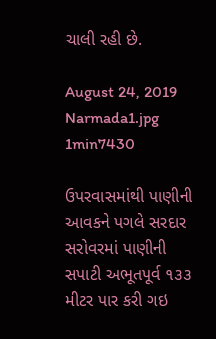ચાલી રહી છે.

August 24, 2019
Narmada1.jpg
1min7430

ઉપરવાસમાંથી પાણીની આવકને પગલે સરદાર સરોવરમાં પાણીની સપાટી અભૂતપૂર્વ ૧૩૩ મીટર પાર કરી ગઇ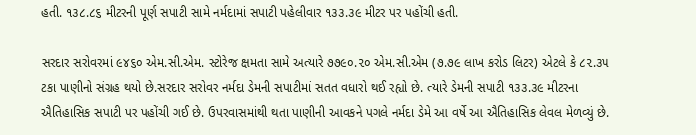હતી. ૧૩૮.૮૬ મીટરની પૂર્ણ સપાટી સામે નર્મદામાં સપાટી પહેલીવાર ૧૩૩.૩૯ મીટર પર પહોંચી હતી.

સરદાર સરોવરમાં ૯૪૬૦ એમ.સી.એમ. સ્ટોરેજ ક્ષમતા સામે અત્યારે ૭૭૯૦.૨૦ એમ.સી.એમ (૭.૭૯ લાખ કરોડ લિટર) એટલે કે ૮૨.૩૫ ટકા પાણીનો સંગ્રહ થયો છે.સરદાર સરોવર નર્મદા ડેમની સપાટીમાં સતત વધારો થઈ રહ્યો છે. ત્યારે ડેમની સપાટી ૧૩૩.૩૯ મીટરના ઐતિહાસિક સપાટી પર પહોંચી ગઈ છે. ઉપરવાસમાંથી થતા પાણીની આવકને પગલે નર્મદા ડેમે આ વર્ષે આ ઐતિહાસિક લેવલ મેળવ્યું છે.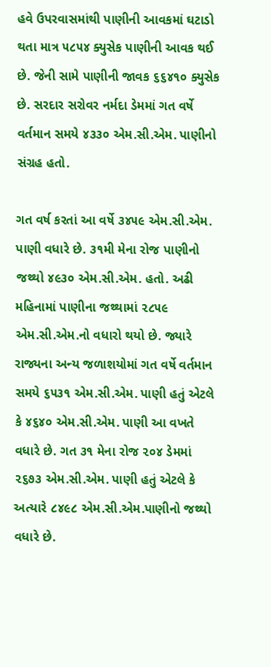હવે ઉપરવાસમાંથી પાણીની આવકમાં ઘટાડો થતા માત્ર ૫૮૫૪ ક્યુસેક પાણીની આવક થઈ છે. જેની સામે પાણીની જાવક ૬૬૪૧૦ ક્યુસેક છે. સરદાર સરોવર નર્મદા ડેમમાં ગત વર્ષે વર્તમાન સમયે ૪૩૩૦ એમ.સી.એમ. પાણીનો સંગ્રહ હતો.

ગત વર્ષ કરતાં આ વર્ષે ૩૪૫૯ એમ.સી.એમ. પાણી વધારે છે. ૩૧મી મેના રોજ પાણીનો જથ્થો ૪૯૩૦ એમ.સી.એમ. હતો. અઢી મહિનામાં પાણીના જથ્થામાં ૨૮૫૯ એમ.સી.એમ.નો વધારો થયો છે. જ્યારે રાજ્યના અન્ય જળાશયોમાં ગત વર્ષે વર્તમાન સમયે ૬૫૩૧ એમ.સી.એમ. પાણી હતું એટલે કે ૪૬૪૦ એમ.સી.એમ. પાણી આ વખતે વધારે છે. ગત ૩૧ મેના રોજ ૨૦૪ ડેમમાં ૨૬૭૩ એમ.સી.એમ. પાણી હતું એટલે કે અત્યારે ૮૪૯૮ એમ.સી.એમ.પાણીનો જથ્થો વધારે છે.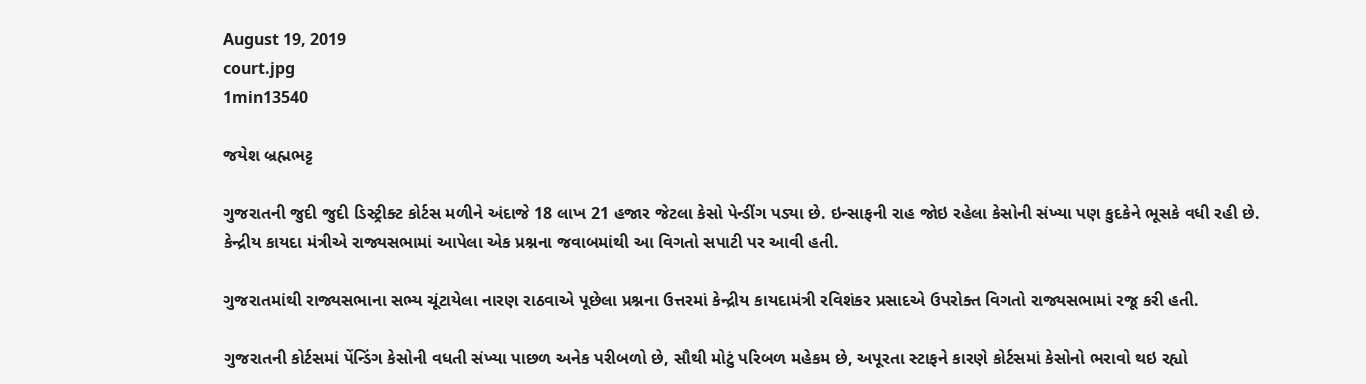August 19, 2019
court.jpg
1min13540

જયેશ બ્રહ્મભટ્ટ

ગુજરાતની જુદી જુદી ડિસ્ટ્રીક્ટ કોર્ટસ મળીને અંદાજે 18 લાખ 21 હજાર જેટલા કેસો પેન્ડીંગ પડ્યા છે. ઇન્સાફની રાહ જોઇ રહેલા કેસોની સંખ્યા પણ કુદકેને ભૂસકે વધી રહી છે. કેન્દ્રીય કાયદા મંત્રીએ રાજ્યસભામાં આપેલા એક પ્રશ્નના જવાબમાંથી આ વિગતો સપાટી પર આવી હતી.

ગુજરાતમાંથી રાજ્યસભાના સભ્ય ચૂંટાયેલા નારણ રાઠવાએ પૂછેલા પ્રશ્નના ઉત્તરમાં કેન્દ્રીય કાયદામંત્રી રવિશંકર પ્રસાદએ ઉપરોક્ત વિગતો રાજ્યસભામાં રજૂ કરી હતી.

ગુજરાતની કોર્ટસમાં પેંન્ડિંગ કેસોની વધતી સંખ્યા પાછળ અનેક પરીબળો છે, સૌથી મોટું પરિબળ મહેકમ છે, અપૂરતા સ્ટાફને કારણે કોર્ટસમાં કેસોનો ભરાવો થઇ રહ્યો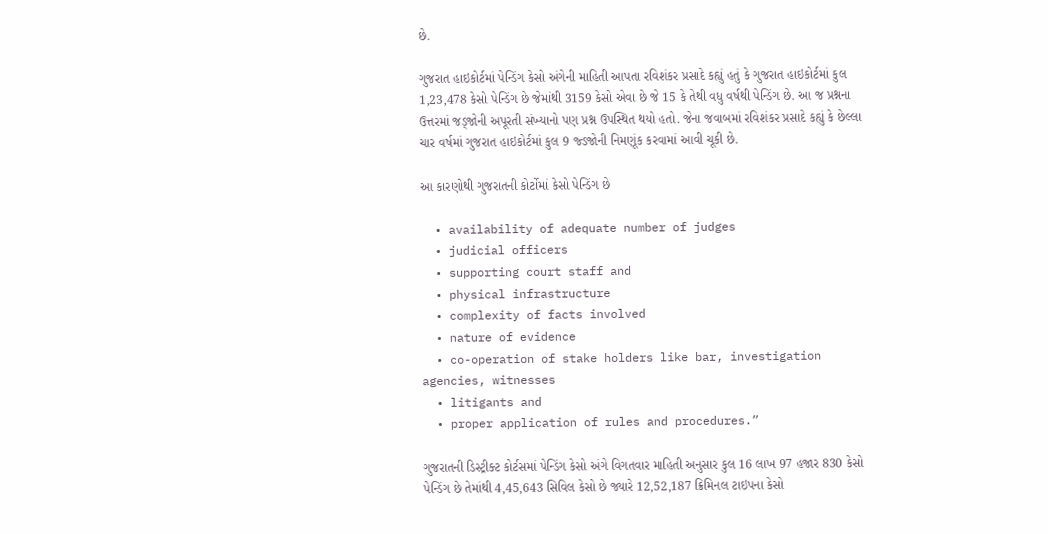છે.

ગુજરાત હાઇકોર્ટમાં પેન્ડિંગ કેસો અંગેની માહિતી આપતા રવિશંકર પ્રસાદે કહ્યું હતું કે ગુજરાત હાઇકોર્ટમાં કુલ 1,23,478 કેસો પેન્ડિંગ છે જેમાંથી 3159 કેસો એવા છે જે 15 કે તેથી વધુ વર્ષથી પેન્ડિંગ છે. આ જ પ્રશ્નના ઉત્તરમાં જડ્જોની અપૂરતી સંખ્યાનો પણ પ્રશ્ન ઉપસ્થિત થયો હતો. જેના જવાબમાં રવિશંકર પ્રસાદે કહ્યું કે છેલ્લા ચાર વર્ષમાં ગુજરાત હાઇકોર્ટમાં કુલ 9 જ્ડજોની નિમણૂંક કરવામાં આવી ચૂકી છે.

આ કારણોથી ગુજરાતની કોર્ટોમાં કેસો પેન્ડિંગ છે

  • availability of adequate number of judges
  • judicial officers
  • supporting court staff and
  • physical infrastructure
  • complexity of facts involved
  • nature of evidence
  • co-operation of stake holders like bar, investigation agencies, witnesses
  • litigants and
  • proper application of rules and procedures.”

ગુજરાતની ડિસ્ટ્રીક્ટ કોર્ટસમાં પેન્ડિંગ કેસો અંગે વિગતવાર માહિતી અનુસાર કુલ 16 લાખ 97 હજાર 830 કેસો પેન્ડિંગ છે તેમાંથી 4,45,643 સિવિલ કેસો છે જ્યારે 12,52,187 ક્રિમિનલ ટાઇપના કેસો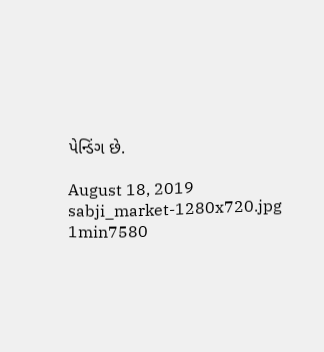પેન્ડિંગ છે.

August 18, 2019
sabji_market-1280x720.jpg
1min7580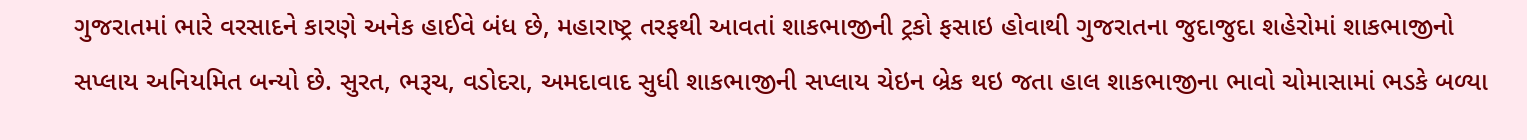ગુજરાતમાં ભારે વરસાદને કારણે અનેક હાઈવે બંધ છે, મહારાષ્ટ્ર તરફથી આવતાં શાકભાજીની ટ્રકો ફસાઇ હોવાથી ગુજરાતના જુદાજુદા શહેરોમાં શાકભાજીનો સપ્લાય અનિયમિત બન્યો છે. સુરત, ભરૂચ, વડોદરા, અમદાવાદ સુધી શાકભાજીની સપ્લાય ચેઇન બ્રેક થઇ જતા હાલ શાકભાજીના ભાવો ચોમાસામાં ભડકે બળ્યા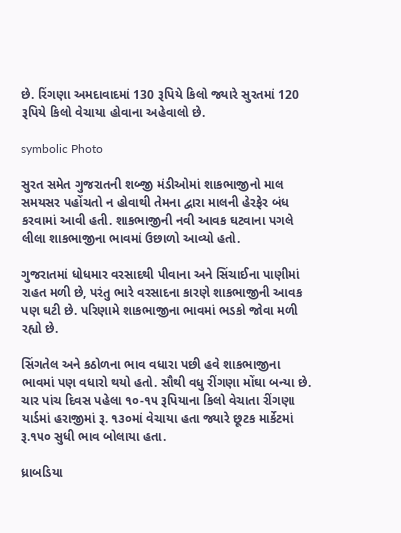છે. રિંગણા અમદાવાદમાં 130 રૂપિયે કિલો જ્યારે સુરતમાં 120 રૂપિયે કિલો વેચાયા હોવાના અહેવાલો છે.

symbolic Photo

સુરત સમેત ગુજરાતની શબ્જી મંડીઓમાં શાકભાજીનો માલ સમયસર પહોંચતો ન હોવાથી તેમના દ્વારા માલની હેરફેર બંધ કરવામાં આવી હતી. શાકભાજીની નવી આવક ઘટવાના પગલે લીલા શાકભાજીના ભાવમાં ઉછાળો આવ્યો હતો.

ગુજરાતમાં ધોધમાર વરસાદથી પીવાના અને સિંચાઈના પાણીમાં રાહત મળી છે, પરંતુ ભારે વરસાદના કારણે શાકભાજીની આવક પણ ઘટી છે. પરિણામે શાકભાજીના ભાવમાં ભડકો જોવા મળી રહ્યો છે.

સિંગતેલ અને કઠોળના ભાવ વધારા પછી હવે શાકભાજીના ભાવમાં પણ વધારો થયો હતો. સૌથી વધુ રીંગણા મોંઘા બન્યા છે. ચાર પાંચ દિવસ પહેલા ૧૦-૧૫ રૂપિયાના કિલો વેચાતા રીંગણા યાર્ડમાં હરાજીમાં રૂ. ૧૩૦માં વેચાયા હતા જ્યારે છૂટક માર્કેટમાં રૂ.૧૫૦ સુધી ભાવ બોલાયા હતા.

ધ્રાબડિયા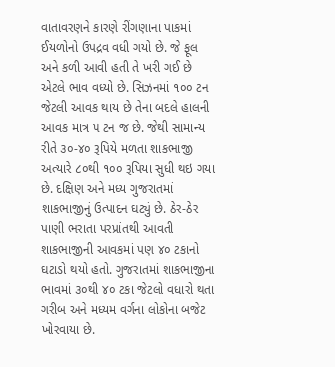વાતાવરણને કારણે રીંગણાના પાકમાં ઈયળોનો ઉપદ્રવ વધી ગયો છે. જે ફૂલ અને કળી આવી હતી તે ખરી ગઈ છે એટલે ભાવ વધ્યો છે. સિઝનમાં ૧૦૦ ટન જેટલી આવક થાય છે તેના બદલે હાલની આવક માત્ર ૫ ટન જ છે. જેથી સામાન્ય રીતે ૩૦-૪૦ રૂપિયે મળતા શાકભાજી અત્યારે ૮૦થી ૧૦૦ રૂપિયા સુધી થઇ ગયા છે. દક્ષિણ અને મધ્ય ગુજરાતમાં શાકભાજીનું ઉત્પાદન ઘટ્યું છે. ઠેર-ઠેર પાણી ભરાતા પરપ્રાંતથી આવતી શાકભાજીની આવકમાં પણ ૪૦ ટકાનો ઘટાડો થયો હતો. ગુજરાતમાં શાકભાજીના ભાવમાં ૩૦થી ૪૦ ટકા જેટલો વધારો થતા ગરીબ અને મધ્યમ વર્ગના લોકોના બજેટ ખોરવાયા છે.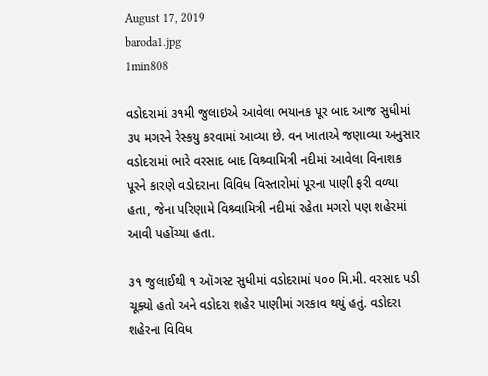August 17, 2019
baroda1.jpg
1min808

વડોદરામાં ૩૧મી જુલાઇએ આવેલા ભયાનક પૂર બાદ આજ સુધીમાં ૩૫ મગરને રેસ્કયુ કરવામાં આવ્યા છે. વન ખાતાએ જણાવ્યા અનુસાર વડોદરામાં ભારે વરસાદ બાદ વિશ્ર્વામિત્રી નદીમાં આવેલા વિનાશક પૂરને કારણે વડોદરાના વિવિધ વિસ્તારોમાં પૂરના પાણી ફરી વળ્યા હતા, જેના પરિણામે વિશ્ર્વામિત્રી નદીમાં રહેતા મગરો પણ શહેરમાં આવી પહોંચ્યા હતા.

૩૧ જુલાઈથી ૧ ઑગસ્ટ સુધીમાં વડોદરામાં ૫૦૦ મિ.મી. વરસાદ પડી ચૂક્યો હતો અને વડોદરા શહેર પાણીમાં ગરકાવ થયું હતું. વડોદરા શહેરના વિવિધ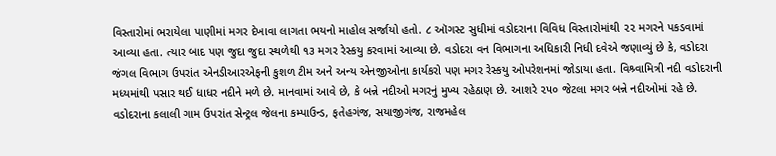વિસ્તારોમાં ભરાયેલા પાણીમાં મગર દેખાવા લાગતા ભયનો માહોલ સર્જાયો હતો. ૮ ઑગસ્ટ સુધીમાં વડોદરાના વિવિધ વિસ્તારોમાંથી ૨૨ મગરને પકડવામાં આવ્યા હતા. ત્યાર બાદ પણ જુદા જુદા સ્થળેથી ૧૩ મગર રેસ્કયુ કરવામાં આવ્યા છે. વડોદરા વન વિભાગના અધિકારી નિધી દવેએ જણાવ્યું છે કે, વડોદરા જંગલ વિભાગ ઉપરાંત એનડીઆરએફની કુશળ ટીમ અને અન્ય એનજીઓના કાર્યકરો પણ મગર રેસ્કયુ ઓપરેશનમાં જોડાયા હતા. વિશ્ર્વામિત્રી નદી વડોદરાની મધ્યમાંથી પસાર થઈ ધાધર નદીને મળે છે. માનવામાં આવે છે, કે બન્ને નદીઓ મગરનું મુખ્ય રહેઠાણ છે. આશરે ૨૫૦ જેટલા મગર બન્ને નદીઓમાં રહે છે. વડોદરાના કલાલી ગામ ઉપરાંત સેન્ટ્રલ જેલના કમ્પાઉન્ડ, ફતેહગંજ, સયાજીગંજ, રાજમહેલ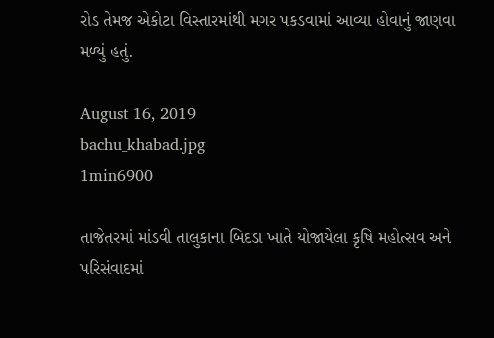રોડ તેમજ એકોટા વિસ્તારમાંથી મગર પકડવામાં આવ્યા હોવાનું જાણવા મળ્યું હતું.

August 16, 2019
bachu_khabad.jpg
1min6900

તાજેતરમાં માંડવી તાલુકાના બિદડા ખાતે યોજાયેલા કૃષિ મહોત્સવ અને પરિસંવાદમાં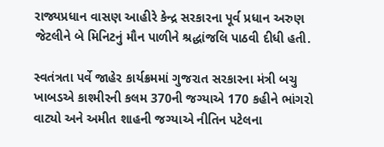રાજ્યપ્રધાન વાસણ આહીરે કેન્દ્ર સરકારના પૂર્વ પ્રધાન અરુણ જેટલીને બે મિનિટનું મૌન પાળીને શ્રદ્ધાંજલિ પાઠવી દીધી હતી.

સ્વતંત્રતા પર્વે જાહેર કાર્યક્રમમાં ગુજરાત સરકારના મંત્રી બચુ ખાબડએ કાશ્મીરની કલમ 370ની જગ્યાએ 170 કહીને ભાંગરો વાટ્યો અને અમીત શાહની જગ્યાએ નીતિન પટેલના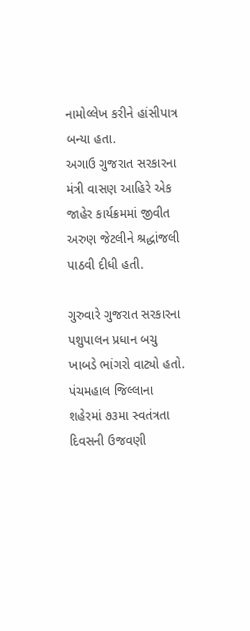નામોલ્લેખ કરીને હાંસીપાત્ર બન્યા હતા.
અગાઉ ગુજરાત સરકારના મંત્રી વાસણ આહિરે એક જાહેર કાર્યક્રમમાં જીવીત અરુણ જેટલીને શ્રદ્ધાંજલી પાઠવી દીધી હતી.

ગુરુવારે ગુજરાત સરકારના પશુપાલન પ્રધાન બચુ ખાબડે ભાંગરો વાટ્યો હતો. પંચમહાલ જિલ્લાના શહેરમાં ૭૩મા સ્વતંત્રતા દિવસની ઉજવણી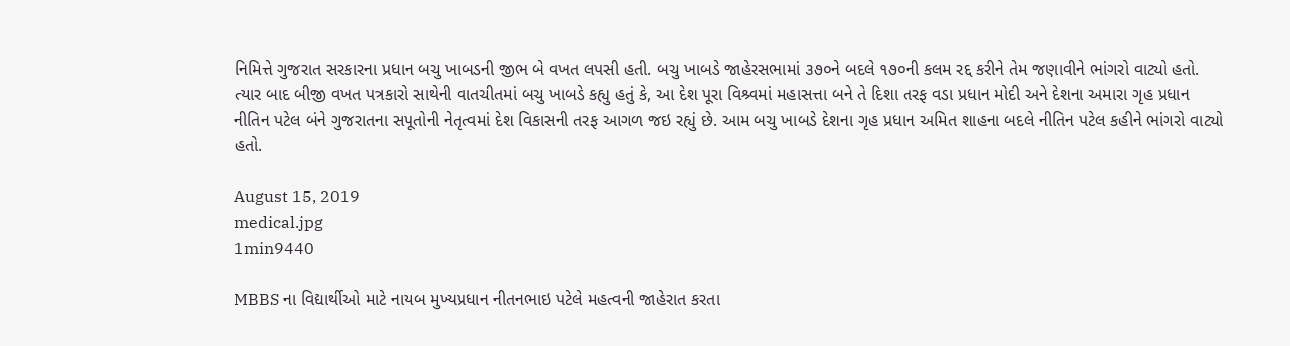નિમિત્તે ગુજરાત સરકારના પ્રધાન બચુ ખાબડની જીભ બે વખત લપસી હતી. બચુ ખાબડે જાહેરસભામાં ૩૭૦ને બદલે ૧૭૦ની કલમ રદ્દ કરીને તેમ જણાવીને ભાંગરો વાટ્યો હતો. ત્યાર બાદ બીજી વખત પત્રકારો સાથેની વાતચીતમાં બચુ ખાબડે કહ્યુ હતું કે, આ દેશ પૂરા વિશ્ર્વમાં મહાસત્તા બને તે દિશા તરફ વડા પ્રધાન મોદી અને દેશના અમારા ગૃહ પ્રધાન નીતિન પટેલ બંને ગુજરાતના સપૂતોની નેતૃત્વમાં દેશ વિકાસની તરફ આગળ જઇ રહ્યું છે. આમ બચુ ખાબડે દેશના ગૃહ પ્રધાન અમિત શાહના બદલે નીતિન પટેલ કહીને ભાંગરો વાટ્યો હતો.

August 15, 2019
medical.jpg
1min9440

MBBS ના વિદ્યાર્થીઓ માટે નાયબ મુખ્યપ્રધાન નીતનભાઇ પટેલે મહત્વની જાહેરાત કરતા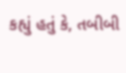કહ્યું હતું કે, તબીબી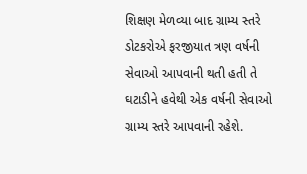શિક્ષણ મેળવ્યા બાદ ગ્રામ્ય સ્તરે ડોટકરોએ ફરજીયાત ત્રણ વર્ષની સેવાઓ આપવાની થતી હતી તે ઘટાડીને હવેથી એક વર્ષની સેવાઓ ગ્રામ્ય સ્તરે આપવાની રહેશે.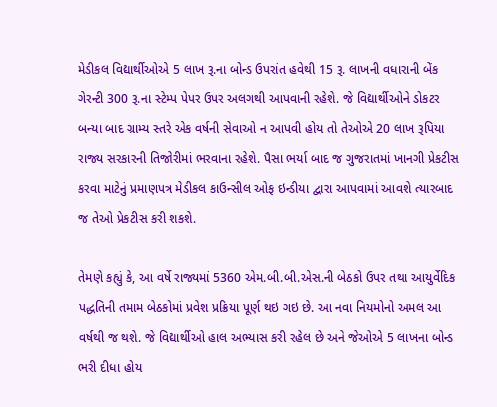મેડીકલ વિદ્યાર્થીઓએ 5 લાખ રૂ.ના બોન્ડ ઉપરાંત હવેથી 15 રૂ. લાખની વધારાની બેંક ગેરન્ટી 300 રૂ.ના સ્ટેમ્પ પેપર ઉપર અલગથી આપવાની રહેશે. જે વિદ્યાર્થીઓને ડોકટર બન્યા બાદ ગ્રામ્ય સ્તરે એક વર્ષની સેવાઓ ન આપવી હોય તો તેઓએ 20 લાખ રૂપિયા રાજ્ય સરકારની તિજોરીમાં ભરવાના રહેશે. પૈસા ભર્યા બાદ જ ગુજરાતમાં ખાનગી પ્રેકટીસ કરવા માટેનું પ્રમાણપત્ર મેડીકલ કાઉન્સીલ ઓફ ઇન્ડીયા દ્વારા આપવામાં આવશે ત્યારબાદ જ તેઓ પ્રેકટીસ કરી શકશે.

તેમણે કહ્યું કે, આ વર્ષે રાજ્યમાં 5360 એમ.બી.બી.એસ.ની બેઠકો ઉપર તથા આયુર્વેદિક પદ્ધતિની તમામ બેઠકોમાં પ્રવેશ પ્રક્રિયા પૂર્ણ થઇ ગઇ છે. આ નવા નિયમોનો અમલ આ વર્ષથી જ થશે. જે વિદ્યાર્થીઓ હાલ અભ્યાસ કરી રહેલ છે અને જેઓએ 5 લાખના બોન્ડ ભરી દીધા હોય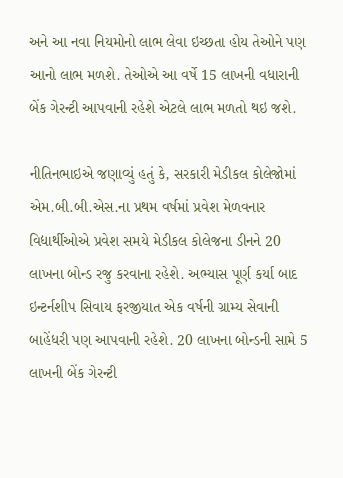અને આ નવા નિયમોનો લાભ લેવા ઇચ્છતા હોય તેઓને પણ આનો લાભ મળશે. તેઓએ આ વર્ષે 15 લાખની વધારાની બેંક ગેરન્ટી આપવાની રહેશે એટલે લાભ મળતો થઇ જશે.

નીતિનભાઇએ જણાવ્યું હતું કે, સરકારી મેડીકલ કોલેજોમાં એમ.બી.બી.એસ.ના પ્રથમ વર્ષમાં પ્રવેશ મેળવનાર વિદ્યાર્થીઓએ પ્રવેશ સમયે મેડીકલ કોલેજના ડીનને 20 લાખના બોન્ડ રજુ કરવાના રહેશે. અભ્યાસ પૂર્ણ કર્યા બાદ ઇન્ટર્નશીપ સિવાય ફરજીયાત એક વર્ષની ગ્રામ્ય સેવાની બાહેંધરી પણ આપવાની રહેશે. 20 લાખના બોન્ડની સામે 5 લાખની બેંક ગેરન્ટી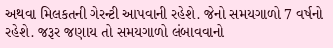અથવા મિલકતની ગેરન્ટી આપવાની રહેશે. જેનો સમયગાળો 7 વર્ષનો રહેશે. જરૂર જણાય તો સમયગાળો લંબાવવાનો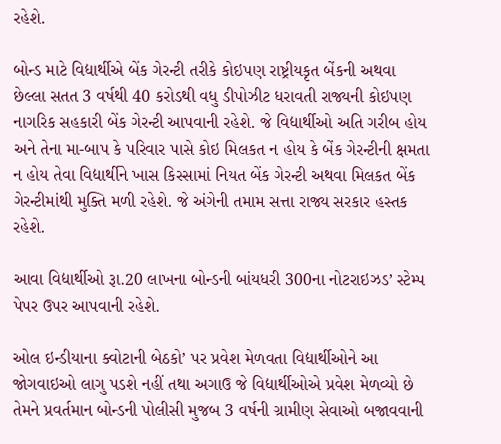રહેશે.

બોન્ડ માટે વિદ્યાર્થીએ બેંક ગેરન્ટી તરીકે કોઇપણ રાષ્ટ્રીયકૃત બેંકની અથવા છેલ્લા સતત 3 વર્ષથી 40 કરોડથી વધુ ડીપોઝીટ ધરાવતી રાજ્યની કોઇપણ નાગરિક સહકારી બેંક ગેરન્ટી આપવાની રહેશે. જે વિદ્યાર્થીઓ અતિ ગરીબ હોય અને તેના મા-બાપ કે પરિવાર પાસે કોઇ મિલકત ન હોય કે બેંક ગેરન્ટીની ક્ષમતા ન હોય તેવા વિદ્યાર્થીને ખાસ કિસ્સામાં નિયત બેંક ગેરન્ટી અથવા મિલકત બેંક ગેરન્ટીમાંથી મુક્તિ મળી રહેશે. જે અંગેની તમામ સત્તા રાજ્ય સરકાર હસ્તક રહેશે.

આવા વિદ્યાર્થીઓ રૂા.20 લાખના બોન્ડની બાંયધરી 300ના નોટરાઇઝડ’ સ્ટેમ્પ પેપર ઉપર આપવાની રહેશે.

ઓલ ઇન્ડીયાના ક્વોટાની બેઠકો’ પર પ્રવેશ મેળવતા વિદ્યાર્થીઓને આ જોગવાઇઓ લાગુ પડશે નહીં તથા અગાઉ જે વિદ્યાર્થીઓએ પ્રવેશ મેળવ્યો છે તેમને પ્રવર્તમાન બોન્ડની પોલીસી મુજબ 3 વર્ષની ગ્રામીણ સેવાઓ બજાવવાની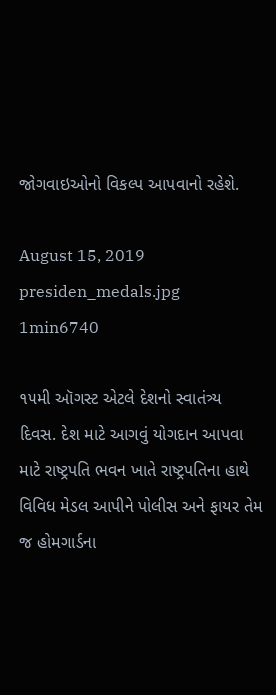જોગવાઇઓનો વિકલ્પ આપવાનો રહેશે.

August 15, 2019
presiden_medals.jpg
1min6740

૧૫મી ઑગસ્ટ એટલે દેશનો સ્વાતંત્ર્ય દિવસ. દેશ માટે આગવું યોગદાન આપવા માટે રાષ્ટ્રપતિ ભવન ખાતે રાષ્ટ્રપતિના હાથે વિવિધ મેડલ આપીને પોલીસ અને ફાયર તેમ જ હોમગાર્ડના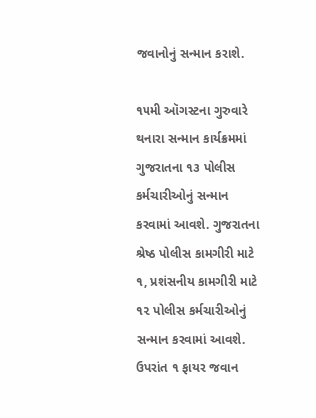જવાનોનું સન્માન કરાશે.

૧૫મી ઑગસ્ટના ગુરુવારે થનારા સન્માન કાર્યક્રમમાં ગુજરાતના ૧૩ પોલીસ કર્મચારીઓનું સન્માન કરવામાં આવશે. ગુજરાતના શ્રેષ્ઠ પોલીસ કામગીરી માટે ૧, પ્રશંસનીય કામગીરી માટે ૧૨ પોલીસ કર્મચારીઓનું સન્માન કરવામાં આવશે. ઉપરાંત ૧ ફાયર જવાન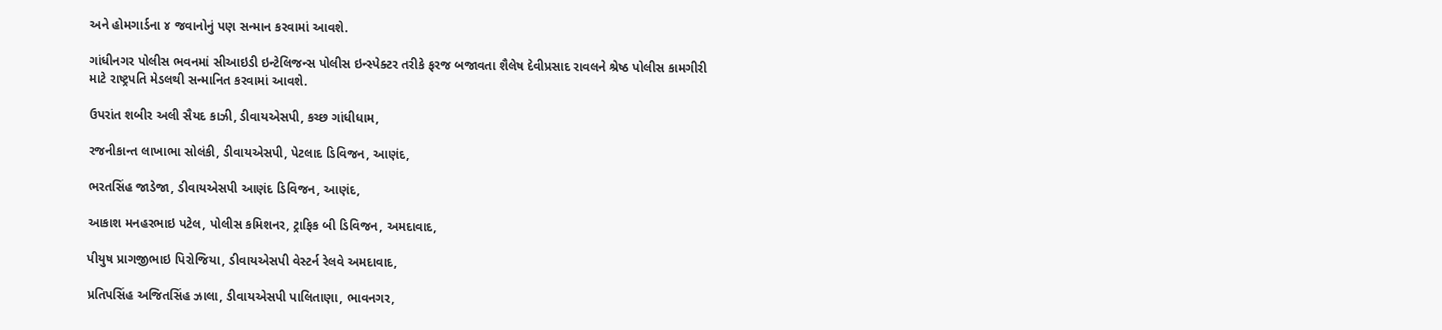અને હોમગાર્ડના ૪ જવાનોનું પણ સન્માન કરવામાં આવશે.

ગાંધીનગર પોલીસ ભવનમાં સીઆઇડી ઇન્ટેલિજન્સ પોલીસ ઇન્સ્પેક્ટર તરીકે ફરજ બજાવતા શૈલેષ દેવીપ્રસાદ રાવલને શ્રેષ્ઠ પોલીસ કામગીરી માટે રાષ્ટ્રપતિ મેડલથી સન્માનિત કરવામાં આવશે.

ઉપરાંત શબીર અલી સૈયદ કાઝી, ડીવાયએસપી, કચ્છ ગાંધીધામ,

રજનીકાન્ત લાખાભા સોલંકી, ડીવાયએસપી, પેટલાદ ડિવિજન, આણંદ,

ભરતસિંહ જાડેજા, ડીવાયએસપી આણંદ ડિવિજન, આણંદ,

આકાશ મનહરભાઇ પટેલ, પોલીસ કમિશનર, ટ્રાફિક બી ડિવિજન, અમદાવાદ,

પીયુષ પ્રાગજીભાઇ પિરોજિયા, ડીવાયએસપી વેસ્ટર્ન રેલવે અમદાવાદ,

પ્રતિપસિંહ અજિતસિંહ ઝાલા, ડીવાયએસપી પાલિતાણા, ભાવનગર,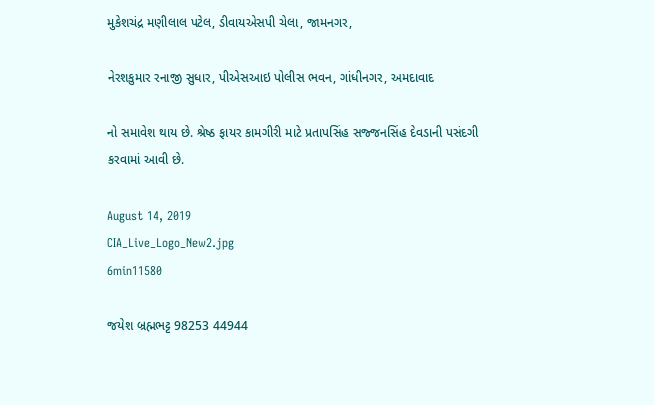મુકેશચંદ્ર મણીલાલ પટેલ, ડીવાયએસપી ચેલા, જામનગર,

નેરશકુમાર રનાજી સુધાર, પીએસઆઇ પોલીસ ભવન, ગાંધીનગર, અમદાવાદ

નો સમાવેશ થાય છે. શ્રેષ્ઠ ફાયર કામગીરી માટે પ્રતાપસિંહ સજ્જનસિંહ દેવડાની પસંદગી કરવામાં આવી છે.

August 14, 2019
CIA_Live_Logo_New2.jpg
6min11580

જયેશ બ્રહ્મભટ્ટ 98253 44944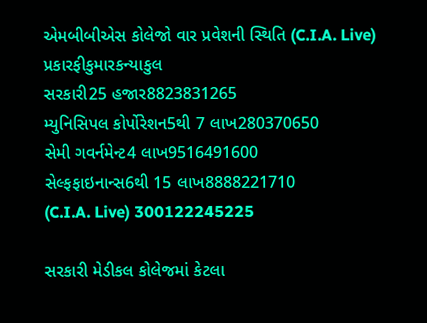એમબીબીએસ કોલેજો વાર પ્રવેશની સ્થિતિ (C.I.A. Live)
પ્રકારફીકુમારકન્યાકુલ
સરકારી25 હજાર8823831265
મ્યુનિસિપલ કોર્પોરેશન5થી 7 લાખ280370650
સેમી ગવર્નમેન્ટ4 લાખ9516491600
સેલ્ફફાઇનાન્સ6થી 15 લાખ8888221710
(C.I.A. Live) 300122245225

સરકારી મેડીકલ કોલેજમાં કેટલા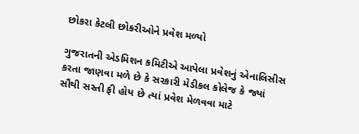છોકરા કેટલી છોકરીઓને પ્રવેશ મળ્યો

ગુજરાતની એડમિશન કમિટીએ આપેલા પ્રવેશનું એનાલિસીસ કરતા જાણવા મળે છે કે સરકારી મેડીકલ કોલેજ કે જ્યાં સૌથી સસ્તી ફી હોય છે ત્યાં પ્રવેશ મેળવવા માટે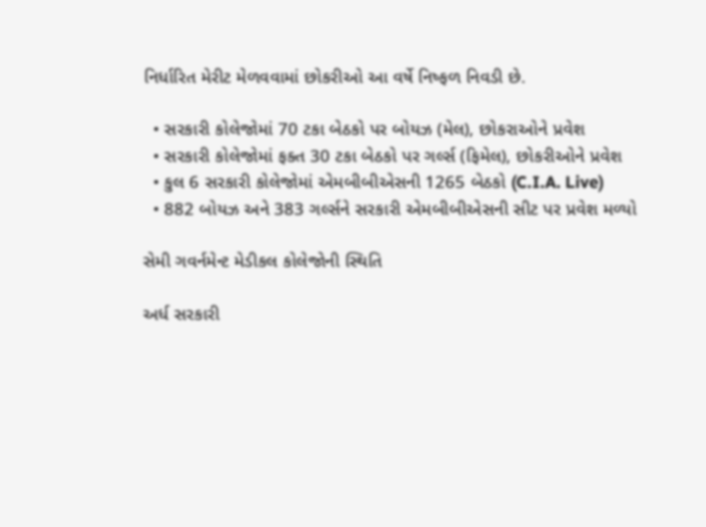નિર્ધારિત મેરીટ મેળવવામાં છોકરીઓ આ વર્ષે નિષ્ફળ નિવડી છે.

  • સરકારી કોલેજોમાં 70 ટકા બેઠકો પર બોયઝ (મેલ), છોકરાઓને પ્રવેશ
  • સરકારી કોલેજોમાં ફક્ત 30 ટકા બેઠકો પર ગર્લ્સ (ફિમેલ), છોકરીઓને પ્રવેશ
  • કુલ 6 સરકારી કોલેજોમાં એમબીબીએસની 1265 બેઠકો (C.I.A. Live)
  • 882 બોયઝ અને 383 ગર્લ્સને સરકારી એમબીબીએસની સીટ પર પ્રવેશ મળ્યો

સેમી ગવર્નમેન્ટ મેડીકલ કોલેજોની સ્થિતિ

અર્ધ સરકારી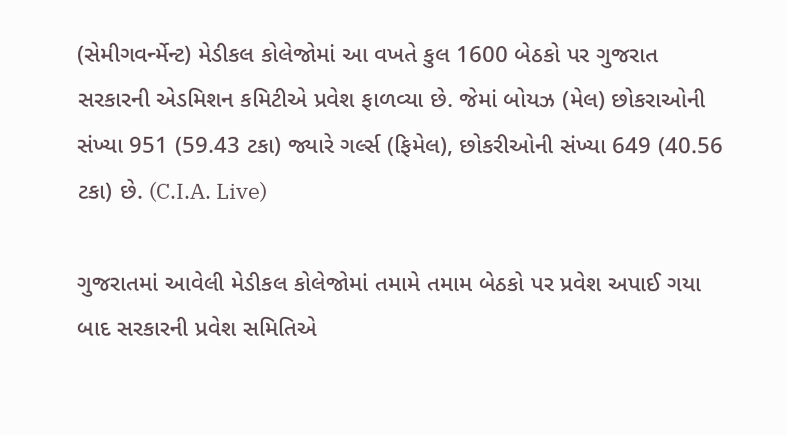(સેમીગવર્ન્મેન્ટ) મેડીકલ કોલેજોમાં આ વખતે કુલ 1600 બેઠકો પર ગુજરાત સરકારની એડમિશન કમિટીએ પ્રવેશ ફાળવ્યા છે. જેમાં બોયઝ (મેલ) છોકરાઓની સંખ્યા 951 (59.43 ટકા) જ્યારે ગર્લ્સ (ફિમેલ), છોકરીઓની સંખ્યા 649 (40.56 ટકા) છે. (C.I.A. Live)

ગુજરાતમાં આવેલી મેડીકલ કોલેજોમાં તમામે તમામ બેઠકો પર પ્રવેશ અપાઈ ગયા બાદ સરકારની પ્રવેશ સમિતિએ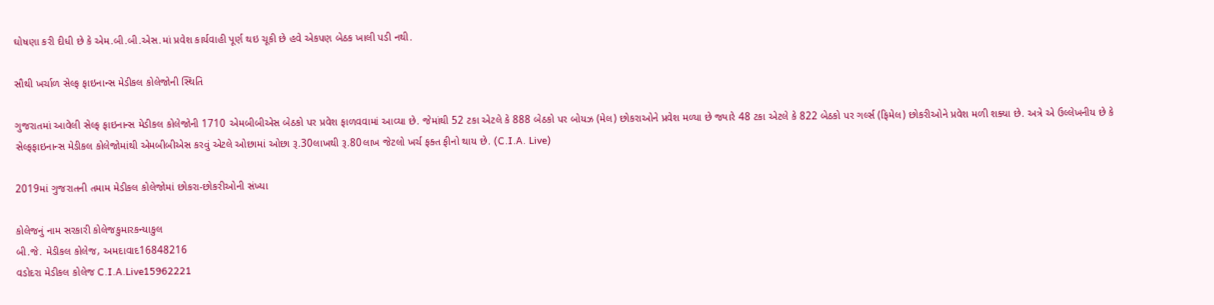ઘોષણા કરી દીધી છે કે એમ.બી.બી.એસ.માં પ્રવેશ કાર્યવાહી પૂર્ણ થઇ ચૂકી છે હવે એકપણ બેઠક ખાલી પડી નથી.

સૌથી ખર્ચાળ સેલ્ફ ફાઇનાન્સ મેડીકલ કોલેજોની સ્થિતિ

ગુજરાતમાં આવેલી સેલ્ફ ફાઇનાન્સ મેડીકલ કોલેજોની 1710 એમબીબીએસ બેઠકો પર પ્રવેશ ફાળવવામાં આવ્યા છે. જેમાંથી 52 ટકા એટલે કે 888 બેઠકો પર બોયઝ (મેલ) છોકરાઓને પ્રવેશ મળ્યા છે જ્યારે 48 ટકા એટલે કે 822 બેઠકો પર ગર્લ્સ (ફિમેલ) છોકરીઓને પ્રવેશ મળી શક્યા છે. અત્રે એ ઉલ્લેખનીય છે કે સેલ્ફફાઇનાન્સ મેડીકલ કોલેજોમાંથી એમબીબીએસ કરવું એટલે ઓછામાં ઓછા રૂ.30લાખથી રૂ.80લાખ જેટલો ખર્ચ ફક્ત ફીનો થાય છે. (C.I.A. Live)

2019માં ગુજરાતની તમામ મેડીકલ કોલેજોમાં છોકરા-છોકરીઓની સંખ્યા

કોલેજનું નામ સરકારી કોલેજકુમારકન્યાકુલ
બી.જે. મેડીકલ કોલેજ, અમદાવાદ16848216
વડોદરા મેડીકલ કોલેજ C.I.A.Live15962221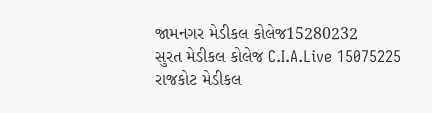જામનગર મેડીકલ કોલેજ15280232
સુરત મેડીકલ કોલેજ C.I.A.Live 15075225
રાજકોટ મેડીકલ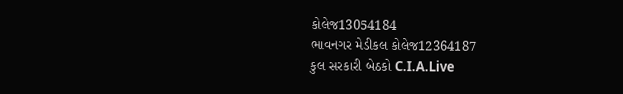કોલેજ13054184
ભાવનગર મેડીકલ કોલેજ12364187
કુલ સરકારી બેઠકો C.I.A.Live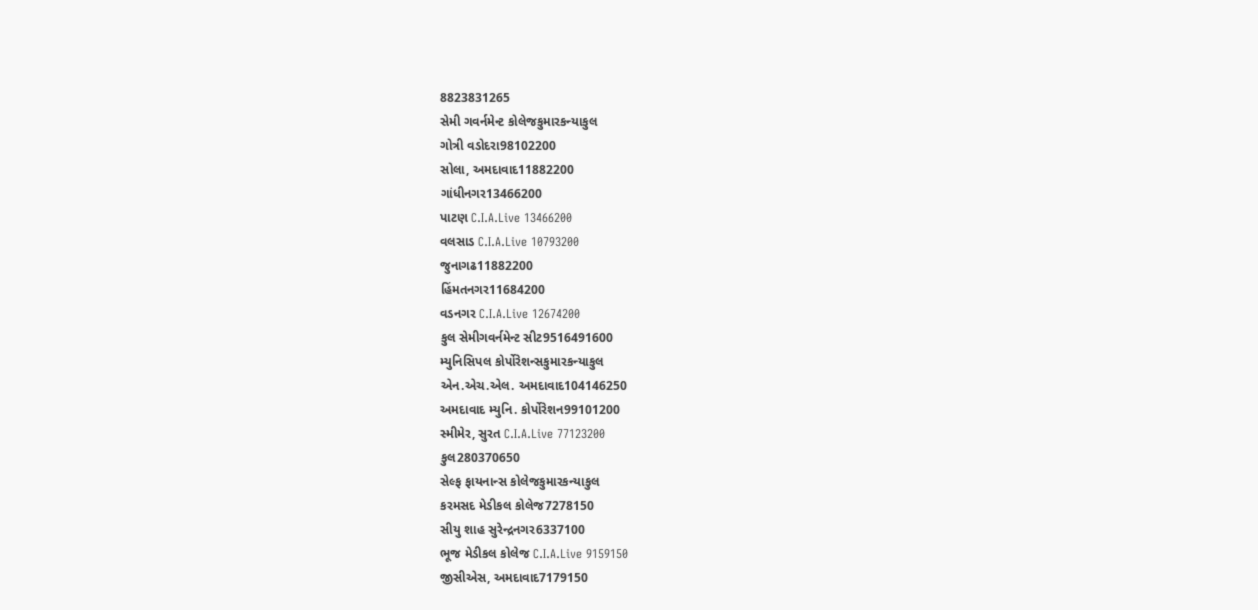8823831265
સેમી ગવર્નમેન્ટ કોલેજકુમારકન્યાકુલ
ગોત્રી વડોદરા98102200
સોલા, અમદાવાદ11882200
ગાંધીનગર13466200
પાટણ C.I.A.Live 13466200
વલસાડ C.I.A.Live 10793200
જુનાગઢ11882200
હિંમતનગર11684200
વડનગર C.I.A.Live 12674200
કુલ સેમીગવર્નમેન્ટ સીટ9516491600
મ્યુનિસિપલ કોર્પોરેશન્સકુમારકન્યાકુલ
એન.એચ.એલ. અમદાવાદ104146250
અમદાવાદ મ્યુનિ. કોર્પોરેશન99101200
સ્મીમેર, સુરત C.I.A.Live 77123200
કુલ280370650
સેલ્ફ ફાયનાન્સ કોલેજકુમારકન્યાકુલ
કરમસદ મેડીકલ કોલેજ7278150
સીયુ શાહ સુરેન્દ્રનગર6337100
ભૂજ મેડીકલ કોલેજ C.I.A.Live 9159150
જીસીએસ, અમદાવાદ7179150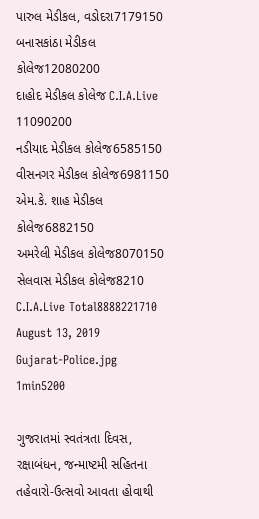પારુલ મેડીકલ, વડોદરા7179150
બનાસકાંઠા મેડીકલ કોલેજ12080200
દાહોદ મેડીકલ કોલેજ C.I.A.Live 11090200
નડીયાદ મેડીકલ કોલેજ6585150
વીસનગર મેડીકલ કોલેજ6981150
એમ.કે. શાહ મેડીકલ કોલેજ6882150
અમરેલી મેડીકલ કોલેજ8070150
સેલવાસ મેડીકલ કોલેજ8210
C.I.A.Live Total8888221710
August 13, 2019
Gujarat-Police.jpg
1min5200

ગુજરાતમાં સ્વતંત્રતા દિવસ, રક્ષાબંધન, જન્માષ્ટમી સહિતના તહેવારો-ઉત્સવો આવતા હોવાથી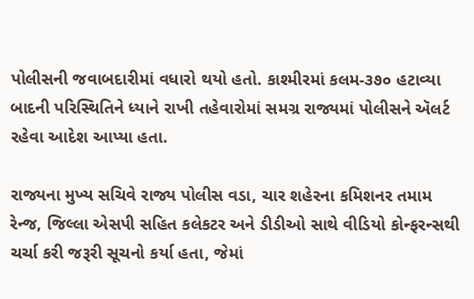પોલીસની જવાબદારીમાં વધારો થયો હતો. કાશ્મીરમાં કલમ-૩૭૦ હટાવ્યા બાદની પરિસ્થિતિને ધ્યાને રાખી તહેવારોમાં સમગ્ર રાજ્યમાં પોલીસને ઍલર્ટ રહેવા આદેશ આપ્યા હતા.

રાજ્યના મુખ્ય સચિવે રાજ્ય પોલીસ વડા, ચાર શહેરના કમિશનર તમામ રેન્જ, જિલ્લા એસપી સહિત કલેકટર અને ડીડીઓ સાથે વીડિયો કોન્ફરન્સથી ચર્ચા કરી જરૂરી સૂચનો કર્યા હતા, જેમાં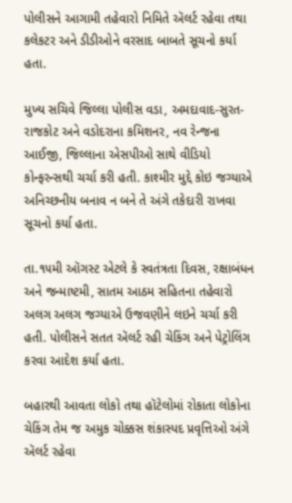પોલીસને આગામી તહેવારો નિમિતે ઍલર્ટ રહેવા તથા કલેકટર અને ડીડીઓને વરસાદ બાબતે સૂચનો કર્યા હતા.

મુખ્ય સચિવે જિલ્લા પોલીસ વડા, અમદાવાદ-સુરત-રાજકોટ અને વડોદરાના કમિશનર, નવ રેન્જના આઈજી, જિલ્લાના એસપીઓ સાથે વીડિયો કોન્ફરન્સથી ચર્ચા કરી હતી. કાશ્મીર મુદ્દે કોઇ જગ્યાએ અનિચ્છનીય બનાવ ન બને તે અંગે તકેદારી રાખવા સૂચનો કર્યા હતા.

તા.૧૫મી ઑગસ્ટ એટલે કે સ્વતંત્રતા દિવસ, રક્ષાબંધન અને જન્માષ્ટમી, સાતમ આઠમ સહિતના તહેવારો અલગ અલગ જગ્યાએ ઉજવણીને લઇને ચર્ચા કરી હતી. પોલીસને સતત ઍલર્ટ રહી ચેકિંગ અને પેટ્રોલિંગ કરવા આદેશ કર્યા હતા.

બહારથી આવતા લોકો તથા હૉટેલોમાં રોકાતા લોકોના ચેકિંગ તેમ જ અમુક ચોક્કસ શંકાસ્પદ પ્રવૃત્તિઓ અંગે ઍલર્ટ રહેવા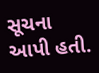સૂચના આપી હતી.